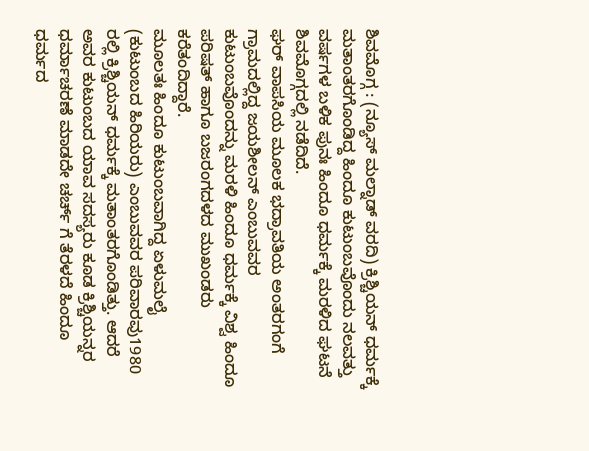ಶಿವಮೊಗ್ಗ : (ನ್ಯೂಸ್ ಮಲ್ನಾಡ್ ವರದಿ) ಕ್ರಿಶ್ಚಿಯನ್ ಧರ್ಮಕ್ಕೆ ಮತಾಂತರಗೊಂಡಿದ್ದ ಹಿಂದೂ ಕುಟುಂಬವೊಂದು ನಲವತ್ತು ವರ್ಷಗಳ ಬಳಿಕ ಪುನಃ ಹಿಂದೂ ಧರ್ಮಕ್ಕೆ ಮರಳಿದ ಘಟನೆ ಶಿವಮೊಗ್ಗದಲ್ಲಿ ನಡೆದಿದೆ.
ಘರ್ ವಾಪಸಿಯ ಮೂಲಕ ಭದ್ರಾವತಿಯ ಅಂತರಗಂಗೆ ಗ್ರಾಮದಲ್ಲಿದ್ದ ಜಯಶೀಲನ್ ಎಂಬುವವರ ಕುಟುಂಬವೊಂದನ್ನು ಮರಳಿ ಹಿಂದೂ ಧರ್ಮಕ್ಕೆ ವಿಶ್ವ ಹಿಂದೂ ಪರಿಷತ್ ಹಾಗೂ ಬಜರಂಗದಳದ ಮುಖಂಡರು ಕರೆತಂದಿದ್ದಾರೆ.
ಮೂಲತಃ ಹಿಂದೂ ಕುಟುಂಬವಾಗಿದ್ದ ಏಳುಮಲೈ (ಕುಟುಂಬದ ಹಿರಿಯರು) ಎಂಬುವವರ ಪರಿವಾರವು1980 ರಲ್ಲಿ ಕ್ರಿಶ್ಚಿಯನ್ ಧರ್ಮಕ್ಕೆ ಮತಾಂತರಗೊಂಡಿತ್ತು. ಆದರೆ ಅವರ ಕುಟುಂಬದ ಯಾವ ಸದಸ್ಯರು ಕೂಡ ಕ್ರಿಶ್ಚಿಯನ್ನರ ಧರ್ಮಾಚರಣೆ ಮಾಡದೇ ಚರ್ಚ್ ಗೆ ತೆರಳದೆ ಹಿಂದೂ ಧರ್ಮದ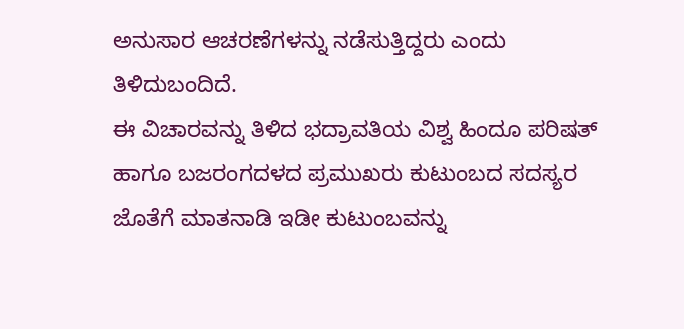ಅನುಸಾರ ಆಚರಣೆಗಳನ್ನು ನಡೆಸುತ್ತಿದ್ದರು ಎಂದು ತಿಳಿದುಬಂದಿದೆ.
ಈ ವಿಚಾರವನ್ನು ತಿಳಿದ ಭದ್ರಾವತಿಯ ವಿಶ್ವ ಹಿಂದೂ ಪರಿಷತ್ ಹಾಗೂ ಬಜರಂಗದಳದ ಪ್ರಮುಖರು ಕುಟುಂಬದ ಸದಸ್ಯರ ಜೊತೆಗೆ ಮಾತನಾಡಿ ಇಡೀ ಕುಟುಂಬವನ್ನು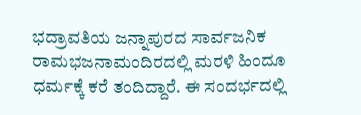ಭದ್ರಾವತಿಯ ಜನ್ನಾಪುರದ ಸಾರ್ವಜನಿಕ ರಾಮಭಜನಾಮಂದಿರದಲ್ಲಿ ಮರಳಿ ಹಿಂದೂ ಧರ್ಮಕ್ಕೆ ಕರೆ ತಂದಿದ್ದಾರೆ. ಈ ಸಂದರ್ಭದಲ್ಲಿ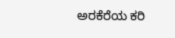ಅರಕೆರೆಯ ಕರಿ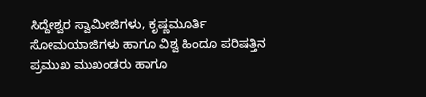ಸಿದ್ದೇಶ್ವರ ಸ್ವಾಮೀಜಿಗಳು, ಕೃಷ್ಣಮೂರ್ತಿ ಸೋಮಯಾಜಿಗಳು ಹಾಗೂ ವಿಶ್ವ ಹಿಂದೂ ಪರಿಷತ್ತಿನ ಪ್ರಮುಖ ಮುಖಂಡರು ಹಾಗೂ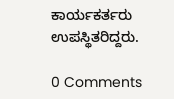ಕಾರ್ಯಕರ್ತರು ಉಪಸ್ಥಿತರಿದ್ದರು.

0 Comments